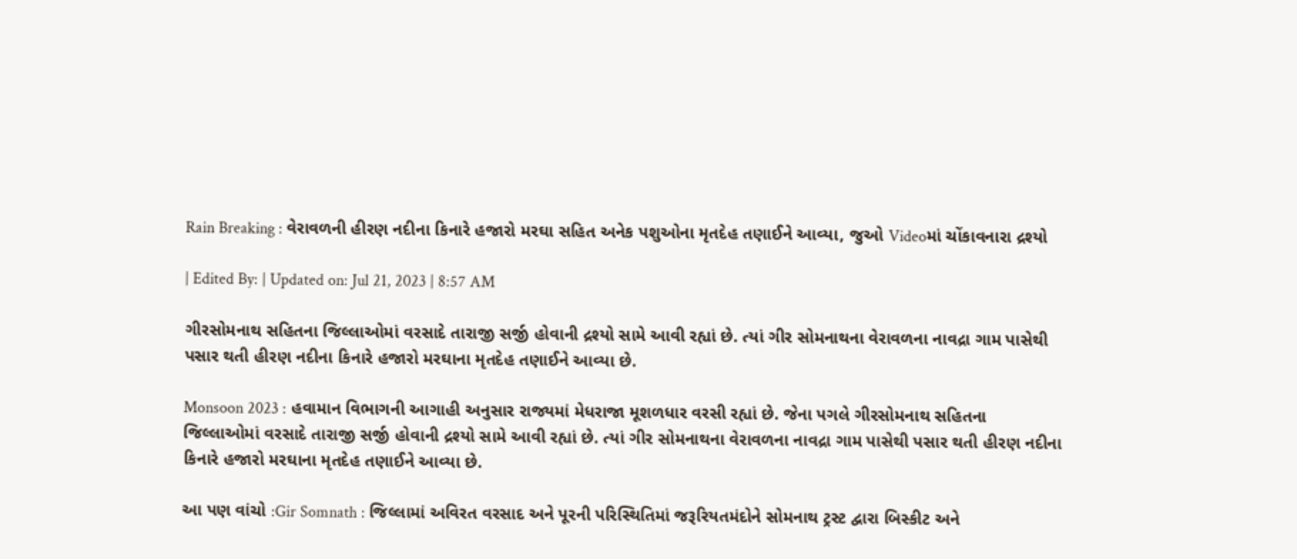Rain Breaking : વેરાવળની હીરણ નદીના કિનારે હજારો મરઘા સહિત અનેક પશુઓના મૃતદેહ તણાઈને આવ્યા, જુઓ Videoમાં ચોંકાવનારા દ્રશ્યો

| Edited By: | Updated on: Jul 21, 2023 | 8:57 AM

ગીરસોમનાથ સહિતના જિલ્લાઓમાં વરસાદે તારાજી સર્જી હોવાની દ્રશ્યો સામે આવી રહ્યાં છે. ત્યાં ગીર સોમનાથના વેરાવળના નાવદ્રા ગામ પાસેથી પસાર થતી હીરણ નદીના કિનારે હજારો મરઘાના મૃતદેહ તણાઈને આવ્યા છે.

Monsoon 2023 : હવામાન વિભાગની આગાહી અનુસાર રાજ્યમાં મેધરાજા મૂશળધાર વરસી રહ્યાં છે. જેના પગલે ગીરસોમનાથ સહિતના જિલ્લાઓમાં વરસાદે તારાજી સર્જી હોવાની દ્રશ્યો સામે આવી રહ્યાં છે. ત્યાં ગીર સોમનાથના વેરાવળના નાવદ્રા ગામ પાસેથી પસાર થતી હીરણ નદીના કિનારે હજારો મરઘાના મૃતદેહ તણાઈને આવ્યા છે.

આ પણ વાંચો :Gir Somnath : જિલ્લામાં અવિરત વરસાદ અને પૂરની પરિસ્થિતિમાં જરૂરિયતમંદોને સોમનાથ ટ્રસ્ટ દ્વારા બિસ્કીટ અને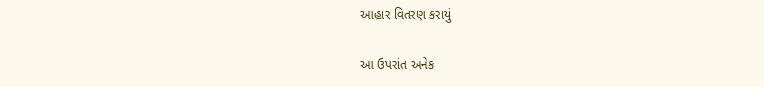આહાર વિતરણ કરાયું

આ ઉપરાંત અનેક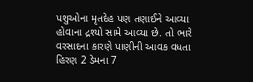પશુઓના મૃતદેહ પણ તણાઈને આવ્યા હોવાના દ્રશ્યો સામે આવ્યા છે. તો ભારે વરસાદના કારણે પાણીની આવક વધતા હિરણ 2 ડેમના 7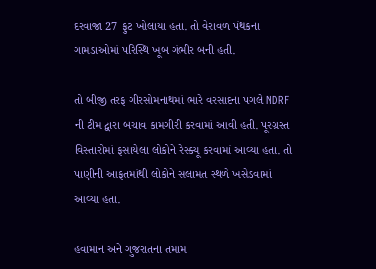દરવાજા 27 ફુટ ખોલાયા હતા. તો વેરાવળ પંથકના ગામડાઓમાં પરિસ્થિ ખૂબ ગંભીર બની હતી.

તો બીજી તરફ ગીરસોમનાથમાં ભારે વરસાદના પગલે NDRF ની ટીમ દ્વારા બચાવ કામગીરી કરવામાં આવી હતી. પૂરગ્રસ્ત વિસ્તારોમાં ફસાયેલા લોકોને રેસ્ક્યૂ કરવામાં આવ્યા હતા. તો પાણીની આફતમાંથી લોકોને સલામત સ્થળે ખસેડવામાં આવ્યા હતા.

હવામાન અને ગુજરાતના તમામ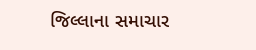જિલ્લાના સમાચાર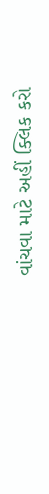વાંચવા માટે અહીં ક્લિક કરો